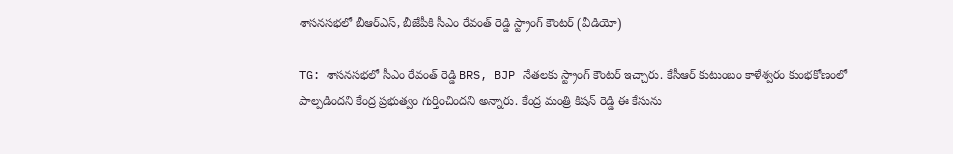శాసనసభలో బీఆర్ఎస్, బీజేపీకి సీఎం రేవంత్ రెడ్డి స్ట్రాంగ్ కౌంటర్ (వీడియో)

TG: శాసనసభలో సీఎం రేవంత్ రెడ్డి BRS, BJP నేతలకు స్ట్రాంగ్ కౌంటర్ ఇచ్చారు. కేసీఆర్ కుటుంబం కాళేశ్వరం కుంభకోణంలో పాల్పడిందని కేంద్ర ప్రభుత్వం గుర్తించిందని అన్నారు. కేంద్ర మంత్రి కిషన్ రెడ్డి ఈ కేసును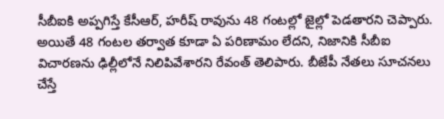సీబీఐకి అప్పగిస్తే కేసీఆర్, హరీష్ రావును 48 గంటల్లో జైల్లో పెడతారని చెప్పారు. అయితే 48 గంటల తర్వాత కూడా ఏ పరిణామం లేదని, నిజానికి సీబీఐ విచారణను ఢిల్లీలోనే నిలిపివేశారని రేవంత్ తెలిపారు. బీజేపీ నేతలు సూచనలు చేస్తే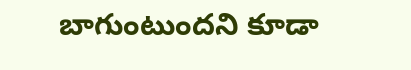బాగుంటుందని కూడా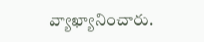వ్యాఖ్యానించారు.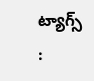ట్యాగ్స్ :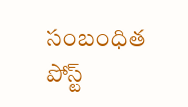సంబంధిత పోస్ట్